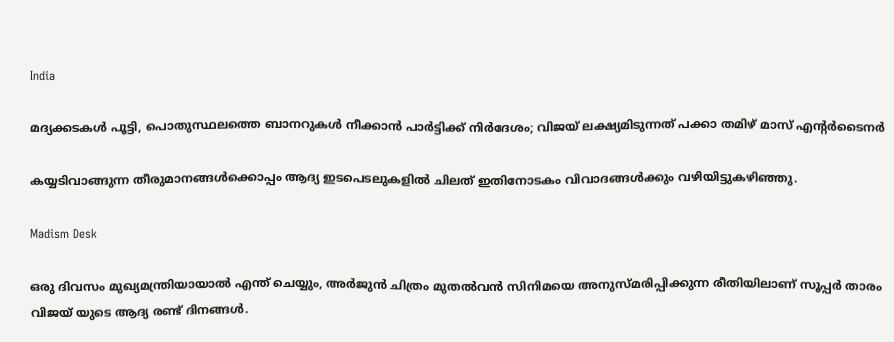India

മദ്യക്കടകള്‍ പൂട്ടി, പൊതുസ്ഥലത്തെ ബാനറുകള്‍ നീക്കാന്‍ പാര്‍ട്ടിക്ക് നിര്‍ദേശം; വിജയ് ലക്ഷ്യമിടുന്നത് പക്കാ തമിഴ് മാസ് എന്റര്‍ടൈനര്‍

കയ്യടിവാങ്ങുന്ന തീരുമാനങ്ങള്‍ക്കൊപ്പം ആദ്യ ഇടപെടലുകളില്‍ ചിലത് ഇതിനോടകം വിവാദങ്ങള്‍ക്കും വഴിയിട്ടുകഴിഞ്ഞു.

Madism Desk

ഒരു ദിവസം മുഖ്യമന്ത്രിയായാല്‍ എന്ത് ചെയ്യും, അര്‍ജുന്‍ ചിത്രം മുതല്‍വന്‍ സിനിമയെ അനുസ്മരിപ്പിക്കുന്ന രീതിയിലാണ് സൂപ്പര്‍ താരം വിജയ് യുടെ ആദ്യ രണ്ട് ദിനങ്ങള്‍.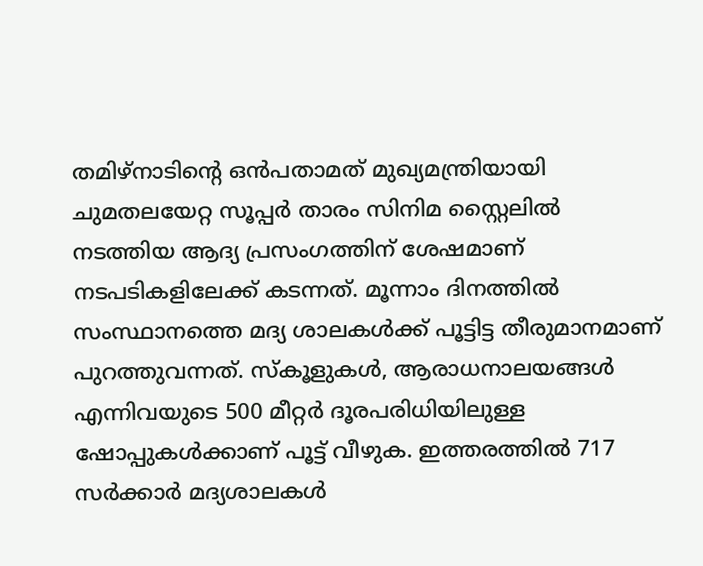തമിഴ്‌നാടിന്റെ ഒന്‍പതാമത് മുഖ്യമന്ത്രിയായി ചുമതലയേറ്റ സൂപ്പര്‍ താരം സിനിമ സ്റ്റൈലില്‍ നടത്തിയ ആദ്യ പ്രസംഗത്തിന് ശേഷമാണ് നടപടികളിലേക്ക് കടന്നത്. മൂന്നാം ദിനത്തില്‍ സംസ്ഥാനത്തെ മദ്യ ശാലകള്‍ക്ക് പൂട്ടിട്ട തീരുമാനമാണ് പുറത്തുവന്നത്. സ്‌കൂളുകള്‍, ആരാധനാലയങ്ങള്‍ എന്നിവയുടെ 500 മീറ്റര്‍ ദൂരപരിധിയിലുള്ള ഷോപ്പുകള്‍ക്കാണ് പൂട്ട് വീഴുക. ഇത്തരത്തില്‍ 717 സര്‍ക്കാര്‍ മദ്യശാലകള്‍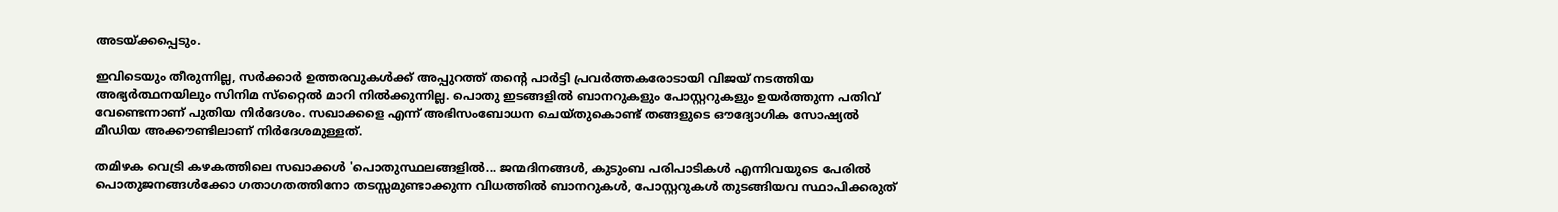അടയ്ക്കപ്പെടും.

ഇവിടെയും തീരുന്നില്ല, സര്‍ക്കാര്‍ ഉത്തരവുകള്‍ക്ക് അപ്പുറത്ത് തന്റെ പാര്‍ട്ടി പ്രവര്‍ത്തകരോടായി വിജയ് നടത്തിയ അഭ്യര്‍ത്ഥനയിലും സിനിമ സ്‌റ്റൈല്‍ മാറി നില്‍ക്കുന്നില്ല. പൊതു ഇടങ്ങളില്‍ ബാനറുകളും പോസ്റ്ററുകളും ഉയര്‍ത്തുന്ന പതിവ് വേണ്ടെന്നാണ് പുതിയ നിര്‍ദേശം. സഖാക്കളെ എന്ന് അഭിസംബോധന ചെയ്തുകൊണ്ട് തങ്ങളുടെ ഔദ്യോഗിക സോഷ്യല്‍ മീഡിയ അക്കൗണ്ടിലാണ് നിര്‍ദേശമുള്ളത്.

തമിഴക വെട്രി കഴകത്തിലെ സഖാക്കള്‍ 'പൊതുസ്ഥലങ്ങളില്‍... ജന്മദിനങ്ങള്‍, കുടുംബ പരിപാടികള്‍ എന്നിവയുടെ പേരില്‍ പൊതുജനങ്ങള്‍ക്കോ ഗതാഗതത്തിനോ തടസ്സമുണ്ടാക്കുന്ന വിധത്തില്‍ ബാനറുകള്‍, പോസ്റ്ററുകള്‍ തുടങ്ങിയവ സ്ഥാപിക്കരുത്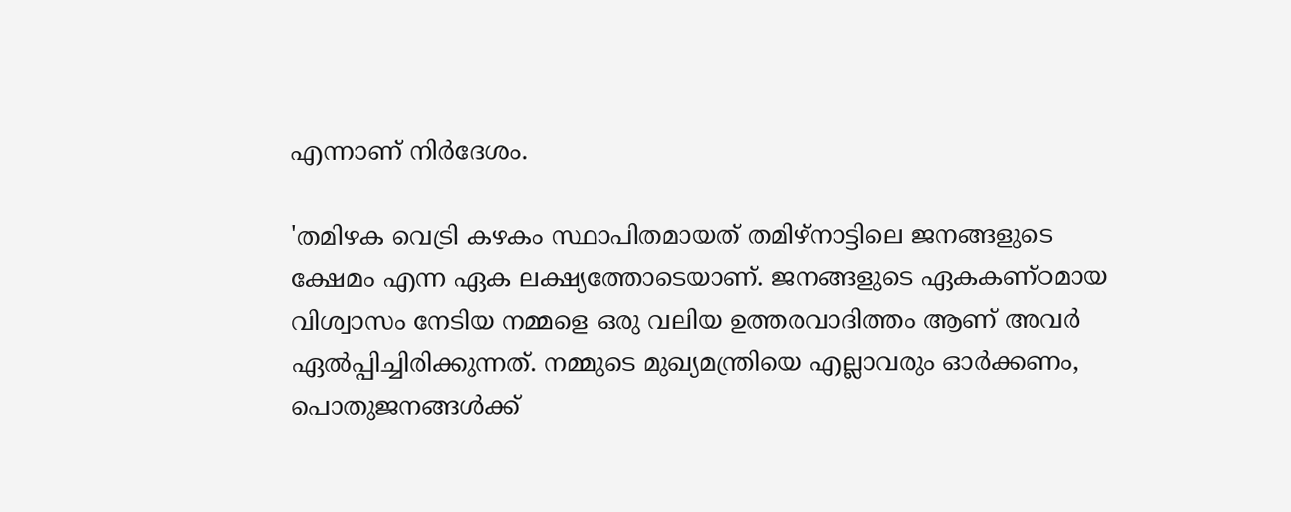എന്നാണ് നിര്‍ദേശം.

'തമിഴക വെട്രി കഴകം സ്ഥാപിതമായത് തമിഴ്നാട്ടിലെ ജനങ്ങളുടെ ക്ഷേമം എന്ന ഏക ലക്ഷ്യത്തോടെയാണ്. ജനങ്ങളുടെ ഏകകണ്ഠമായ വിശ്വാസം നേടിയ നമ്മളെ ഒരു വലിയ ഉത്തരവാദിത്തം ആണ് അവര്‍ ഏല്‍പ്പിച്ചിരിക്കുന്നത്. നമ്മുടെ മുഖ്യമന്ത്രിയെ എല്ലാവരും ഓര്‍ക്കണം, പൊതുജനങ്ങള്‍ക്ക്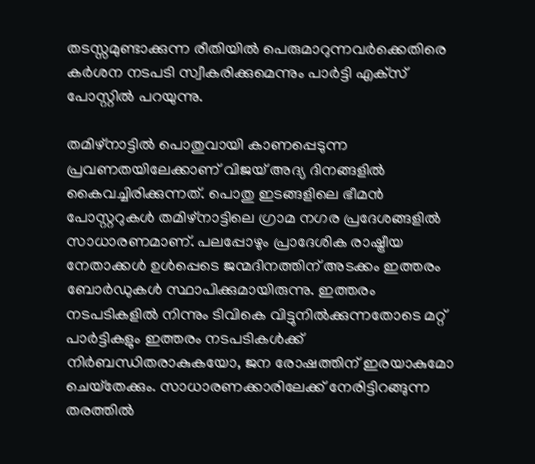തടസ്സമുണ്ടാക്കുന്ന രീതിയില്‍ പെരുമാറുന്നവര്‍ക്കെതിരെ കര്‍ശന നടപടി സ്വീകരിക്കുമെന്നും പാര്‍ട്ടി എക്‌സ് പോസ്റ്റില്‍ പറയുന്നു.

തമിഴ്‌നാട്ടില്‍ പൊതുവായി കാണപ്പെടുന്ന പ്രവണതയിലേക്കാണ് വിജയ് അദ്യ ദിനങ്ങളില്‍ കൈവച്ചിരിക്കുന്നത്. പൊതു ഇടങ്ങളിലെ ഭീമന്‍ പോസ്റ്ററുകള്‍ തമിഴ്‌നാട്ടിലെ ഗ്രാമ നഗര പ്രദേശങ്ങളില്‍ സാധാരണമാണ്. പലപ്പോഴും പ്രാദേശിക രാഷ്ട്രീയ നേതാക്കള്‍ ഉള്‍പ്പെടെ ജന്മദിനത്തിന് അടക്കം ഇത്തരം ബോര്‍ഡുകള്‍ സ്ഥാപിക്കുമായിരുന്നു. ഇത്തരം നടപടികളില്‍ നിന്നും ടിവികെ വിട്ടുനില്‍ക്കുന്നതോടെ മറ്റ് പാര്‍ട്ടികളും ഇത്തരം നടപടികള്‍ക്ക് നിര്‍ബന്ധിതരാകുകയോ, ജന രോഷത്തിന് ഇരയാകുമോ ചെയ്‌തേക്കും. സാധാരണക്കാരിലേക്ക് നേരിട്ടിറങ്ങുന്ന തരത്തില്‍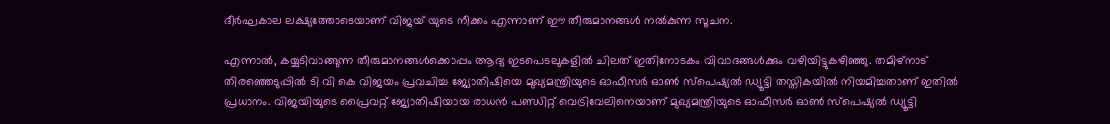ദീര്‍ഘകാല ലക്ഷ്യത്തോടെയാണ് വിജയ് യുടെ നീക്കം എന്നാണ് ഈ തീരുമാനങ്ങള്‍ നല്‍കുന്ന സൂചന.

എന്നാല്‍, കയ്യടിവാങ്ങുന്ന തീരുമാനങ്ങള്‍ക്കൊപ്പം ആദ്യ ഇടപെടലുകളില്‍ ചിലത് ഇതിനോടകം വിവാദങ്ങള്‍ക്കും വഴിയിട്ടുകഴിഞ്ഞു. തമിഴ്നാട് തിരഞ്ഞെടുപ്പില്‍ ടി വി കെ വിജയം പ്രവചിച്ച ജ്യോതിഷിയെ മുഖ്യമന്ത്രിയുടെ ഓഫീസര്‍ ഓണ്‍ സ്‌പെഷ്യല്‍ ഡ്യൂട്ടി തസ്തികയില്‍ നിയമിച്ചതാണ് ഇതില്‍ പ്രധാനം. വിജയിയുടെ പ്രൈവറ്റ് ജ്യോതിഷിയായ രാധന്‍ പണ്ഡിറ്റ് വെട്രിവേലിനെയാണ് മുഖ്യമന്ത്രിയുടെ ഓഫീസര്‍ ഓണ്‍ സ്‌പെഷ്യല്‍ ഡ്യൂട്ടി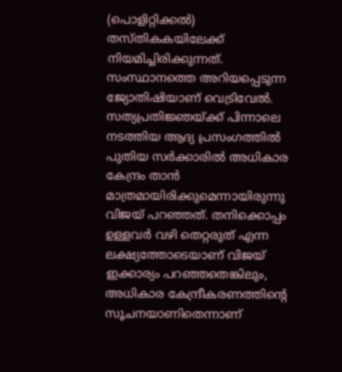(പൊളിറ്റിക്കല്‍) തസ്തികകയിലേക്ക് നിയമിച്ചിരിക്കുന്നത്. സംസ്ഥാനത്തെ അറിയപ്പെടുന്ന ജ്യോതിഷിയാണ് വെട്രിവേല്‍. സത്യപ്രതിജ്ഞയ്ക്ക് പിന്നാലെ നടത്തിയ ആദ്യ പ്രസംഗത്തില്‍ പുതിയ സര്‍ക്കാരില്‍ അധികാര കേന്ദ്രം താന്‍ മാത്രമായിരിക്കുമെന്നായിരുന്നു വിജയ് പറഞ്ഞത്. തനിക്കൊപ്പം ഉള്ളവര്‍ വഴി തെറ്റരുത് എന്ന ലക്ഷ്യത്തോടെയാണ് വിജയ് ഇക്കാര്യം പറഞ്ഞതെങ്കിലും, അധികാര കേന്ദ്രീകരണത്തിന്റെ സൂചനയാണിതെന്നാണ്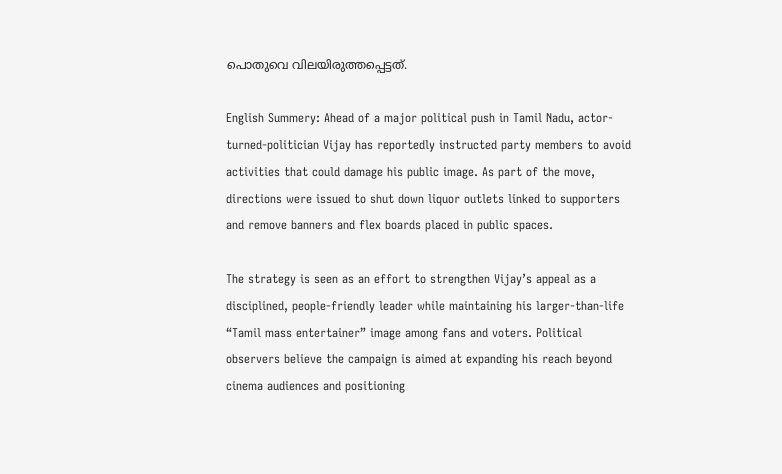പൊതുവെ വിലയിരുത്തപ്പെട്ടത്.

English Summery: Ahead of a major political push in Tamil Nadu, actor-turned-politician Vijay has reportedly instructed party members to avoid activities that could damage his public image. As part of the move, directions were issued to shut down liquor outlets linked to supporters and remove banners and flex boards placed in public spaces.

The strategy is seen as an effort to strengthen Vijay’s appeal as a disciplined, people-friendly leader while maintaining his larger-than-life “Tamil mass entertainer” image among fans and voters. Political observers believe the campaign is aimed at expanding his reach beyond cinema audiences and positioning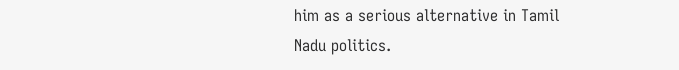him as a serious alternative in Tamil Nadu politics.